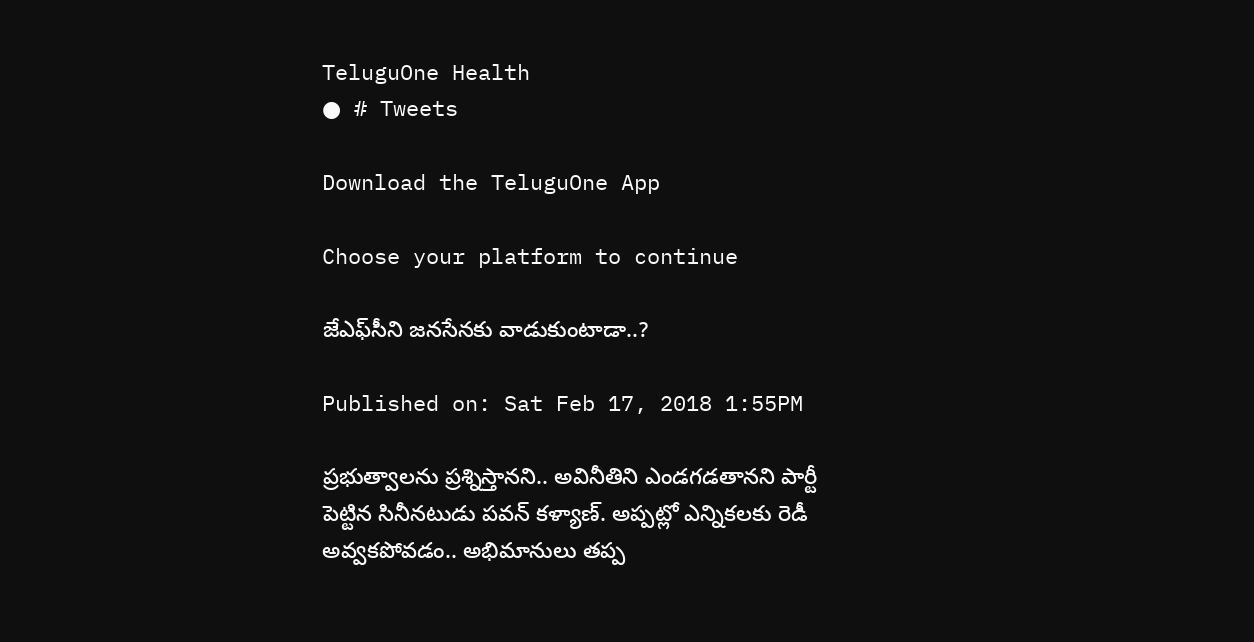TeluguOne Health
● # Tweets

Download the TeluguOne App

Choose your platform to continue

జేఎఫ్‌సీని జనసేనకు వాడుకుంటాడా..?

Published on: Sat Feb 17, 2018 1:55PM

ప్రభుత్వాలను ప్రశ్నిస్తానని.. అవినీతిని ఎండగడతానని పార్టీ పెట్టిన సినీనటుడు పవన్ కళ్యాణ్. అప్పట్లో ఎన్నికలకు రెడీ అవ్వకపోవడం.. అభిమానులు తప్ప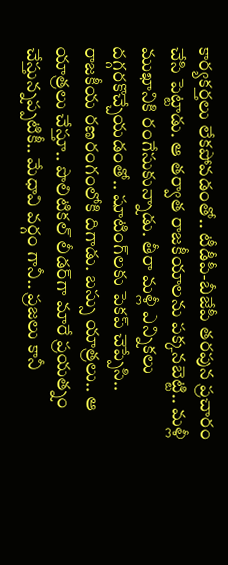కార్యకర్తలు లేకపోవడంతో.. టీడీపీ-బీజేపీ తరపున ప్రచారం చేసి పెట్టాడు. ఆ తర్వాత రాజకీయాలను పక్కనబెట్టి.. మళ్లీ ముఖానికి రంగేసుకున్నాడు. తీరా మళ్లీ ఎన్నికలు దగ్గరకొచ్చేయడంతో.. షూటింగ్‌లకు పెకప్ చెప్పేసి.. రాజకీయ రణరంగంలోకి దిగాడు. బస్సు యాత్రలు.. ఆ యాత్రలు చేస్తూ.. పొలిటికల్ లీడర్‌గా మారే ప్రయత్నం చేస్తున్నప్పటికీ.. మేధావి వర్గం గానీ.. ప్రజలు కానీ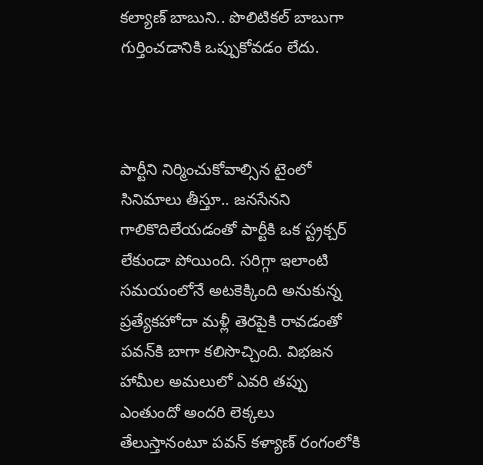కల్యాణ్ బాబుని.. పొలిటికల్ బాబుగా గుర్తించడానికి ఒప్పుకోవడం లేదు.



పార్టీని నిర్మించుకోవాల్సిన టైంలో సినిమాలు తీస్తూ.. జనసేనని గాలికొదిలేయడంతో పార్టీకి ఒక స్ట్రక్చర్ లేకుండా పోయింది. సరిగ్గా ఇలాంటి సమయంలోనే అటకెక్కింది అనుకున్న ప్రత్యేకహోదా మళ్లీ తెరపైకి రావడంతో పవన్‌కి బాగా కలిసొచ్చింది. విభజన హామీల అమలులో ఎవరి తప్పు ఎంతుందో అందరి లెక్కలు తేలుస్తానంటూ పవన్ కళ్యాణ్ రంగంలోకి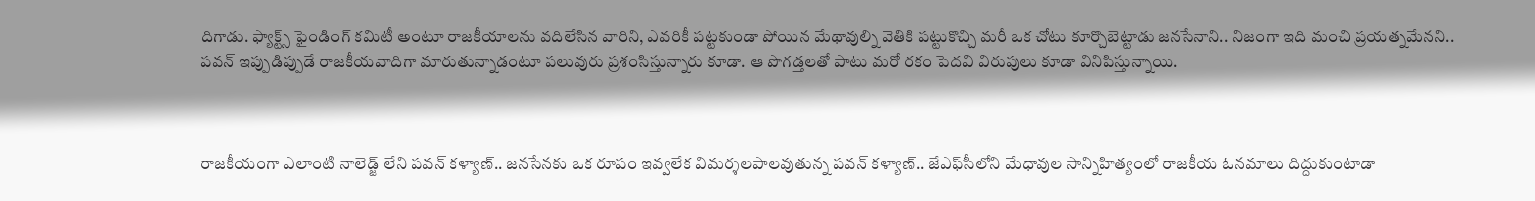దిగాడు. ఫ్యాక్ట్స్ ఫైండింగ్ కమిటీ అంటూ రాజకీయాలను వదిలేసిన వారిని, ఎవరికీ పట్టకుండా పోయిన మేథావుల్ని వెతికి పట్టుకొచ్చి మరీ ఒక చోటు కూర్చొబెట్టాడు జనసేనాని.. నిజంగా ఇది మంచి ప్రయత్నమేనని.. పవన్ ఇప్పుడిప్పుడే రాజకీయవాదిగా మారుతున్నాడంటూ పలువురు ప్రశంసిస్తున్నారు కూడా. ఆ పొగడ్తలతో పాటు మరో రకం పెదవి విరుపులు కూడా వినిపిస్తున్నాయి.



రాజకీయంగా ఎలాంటి నాలెడ్జ్ లేని పవన్ కళ్యాణ్.. జనసేనకు ఒక రూపం ఇవ్వలేక విమర్శలపాలవుతున్న పవన్ కళ్యాణ్‌.. జేఎఫ్‌సీలోని మేధావుల సాన్నిహిత్యంలో రాజకీయ ఓనమాలు దిద్దుకుంటాడా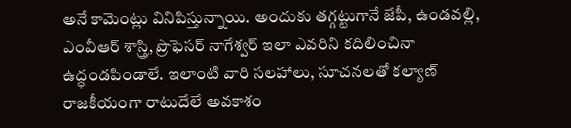అనే కామెంట్లు వినిపిస్తున్నాయి. అందుకు తగ్గట్టుగానే జేపీ, ఉండవల్లి, ఎంవీఆర్ శాస్త్రి, ప్రొఫెసర్ నాగేశ్వర్‌ ఇలా ఎవరిని కదిలించినా ఉద్ధండపిండాలే. ఇలాంటి వారి సలహాలు, సూచనలతో కల్యాణ్ రాజకీయంగా రాటుదేలే అవకాశం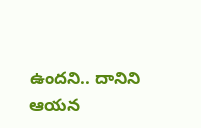ఉందని.. దానిని ఆయన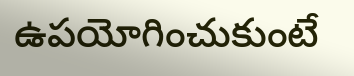ఉపయోగించుకుంటే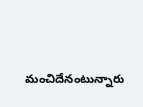మంచిదేనంటున్నారు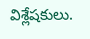విశ్లేషకులు.